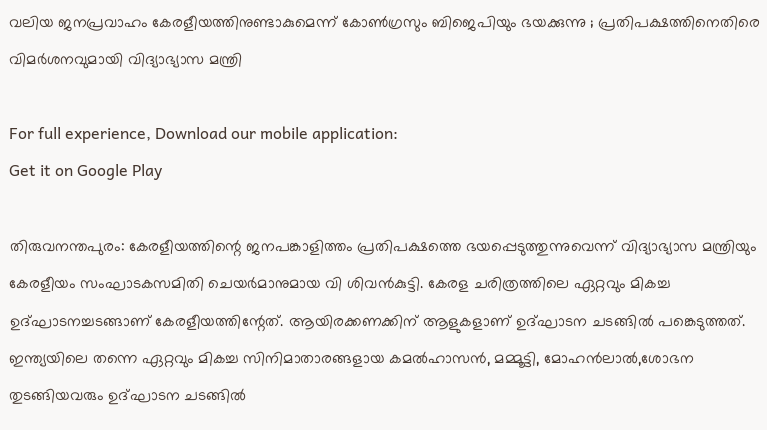വലിയ ജനപ്രവാഹം കേരളീയത്തിനുണ്ടാകുമെന്ന് കോണ്‍ഗ്രസും ബിജെപിയും ഭയക്കുന്നു ; പ്രതിപക്ഷത്തിനെതിരെ വിമര്‍ശനവുമായി വിദ്യാഭ്യാസ മന്ത്രി

For full experience, Download our mobile application:
Get it on Google Play

തിരുവനന്തപുരം: കേരളീയത്തിന്റെ ജനപങ്കാളിത്തം പ്രതിപക്ഷത്തെ ഭയപ്പെടുത്തുന്നുവെന്ന് വിദ്യാഭ്യാസ മന്ത്രിയും കേരളീയം സംഘാടകസമിതി ചെയര്‍മാനുമായ വി ശിവൻകുട്ടി. കേരള ചരിത്രത്തിലെ ഏറ്റവും മികച്ച ഉദ്ഘാടനച്ചടങ്ങാണ് കേരളീയത്തിന്റേത്. ആയിരക്കണക്കിന് ആളുകളാണ് ഉദ്ഘാടന ചടങ്ങില്‍ പങ്കെടുത്തത്. ഇന്ത്യയിലെ തന്നെ ഏറ്റവും മികച്ച സിനിമാതാരങ്ങളായ കമല്‍ഹാസൻ, മമ്മൂട്ടി, മോഹൻലാല്‍,ശോഭന തുടങ്ങിയവരും ഉദ്ഘാടന ചടങ്ങില്‍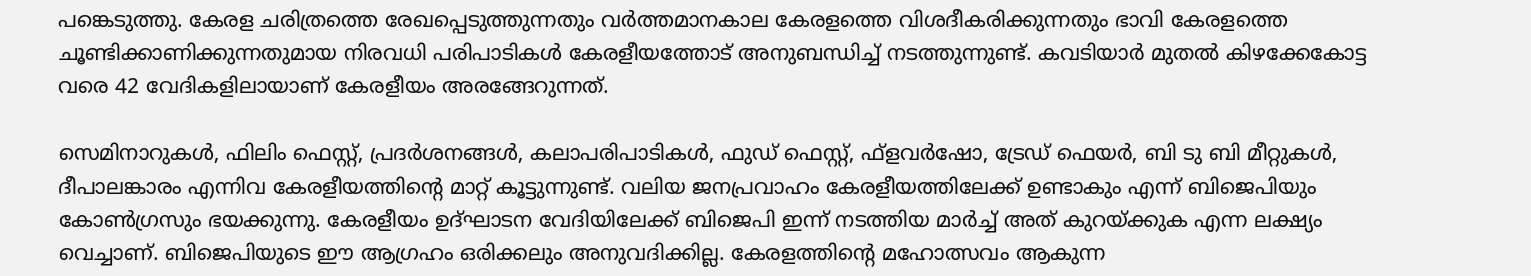പങ്കെടുത്തു. കേരള ചരിത്രത്തെ രേഖപ്പെടുത്തുന്നതും വര്‍ത്തമാനകാല കേരളത്തെ വിശദീകരിക്കുന്നതും ഭാവി കേരളത്തെ ചൂണ്ടിക്കാണിക്കുന്നതുമായ നിരവധി പരിപാടികള്‍ കേരളീയത്തോട് അനുബന്ധിച്ച്‌ നടത്തുന്നുണ്ട്. കവടിയാര്‍ മുതല്‍ കിഴക്കേകോട്ട വരെ 42 വേദികളിലായാണ് കേരളീയം അരങ്ങേറുന്നത്.

സെമിനാറുകള്‍, ഫിലിം ഫെസ്റ്റ്, പ്രദര്‍ശനങ്ങള്‍, കലാപരിപാടികള്‍, ഫുഡ് ഫെസ്റ്റ്, ഫ്ളവര്‍ഷോ, ട്രേഡ് ഫെയര്‍, ബി ടു ബി മീറ്റുകള്‍, ദീപാലങ്കാരം എന്നിവ കേരളീയത്തിന്റെ മാറ്റ് കൂട്ടുന്നുണ്ട്. വലിയ ജനപ്രവാഹം കേരളീയത്തിലേക്ക് ഉണ്ടാകും എന്ന് ബിജെപിയും കോണ്‍ഗ്രസും ഭയക്കുന്നു. കേരളീയം ഉദ്ഘാടന വേദിയിലേക്ക് ബിജെപി ഇന്ന് നടത്തിയ മാര്‍ച്ച്‌ അത് കുറയ്ക്കുക എന്ന ലക്ഷ്യം വെച്ചാണ്. ബിജെപിയുടെ ഈ ആഗ്രഹം ഒരിക്കലും അനുവദിക്കില്ല. കേരളത്തിന്റെ മഹോത്സവം ആകുന്ന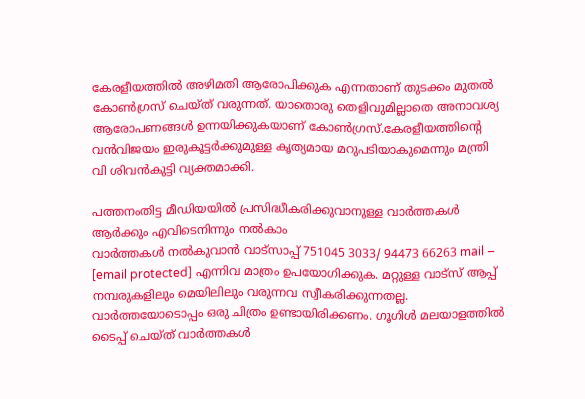കേരളീയത്തില്‍ അഴിമതി ആരോപിക്കുക എന്നതാണ് തുടക്കം മുതല്‍ കോണ്‍ഗ്രസ് ചെയ്ത് വരുന്നത്. യാതൊരു തെളിവുമില്ലാതെ അനാവശ്യ ആരോപണങ്ങള്‍ ഉന്നയിക്കുകയാണ് കോണ്‍ഗ്രസ്.കേരളീയത്തിന്റെ വൻവിജയം ഇരുകൂട്ടര്‍ക്കുമുള്ള കൃത്യമായ മറുപടിയാകുമെന്നും മന്ത്രി വി ശിവൻകുട്ടി വ്യക്തമാക്കി.

പത്തനംതിട്ട മീഡിയയില്‍ പ്രസിദ്ധീകരിക്കുവാനുള്ള വാര്‍ത്തകള്‍ ആര്‍ക്കും എവിടെനിന്നും നല്‍കാം
വാര്‍ത്തകള്‍ നല്‍കുവാന്‍ വാട്സാപ്പ് 751045 3033/ 94473 66263 mail – [email protected] എന്നിവ മാത്രം ഉപയോഗിക്കുക. മറ്റുള്ള വാട്സ് ആപ്പ് നമ്പരുകളിലും മെയിലിലും വരുന്നവ സ്വീകരിക്കുന്നതല്ല. വാര്‍ത്തയോടൊപ്പം ഒരു ചിത്രം ഉണ്ടായിരിക്കണം. ഗൂഗിള്‍ മലയാളത്തില്‍ ടൈപ്പ് ചെയ്ത് വാര്‍ത്തകള്‍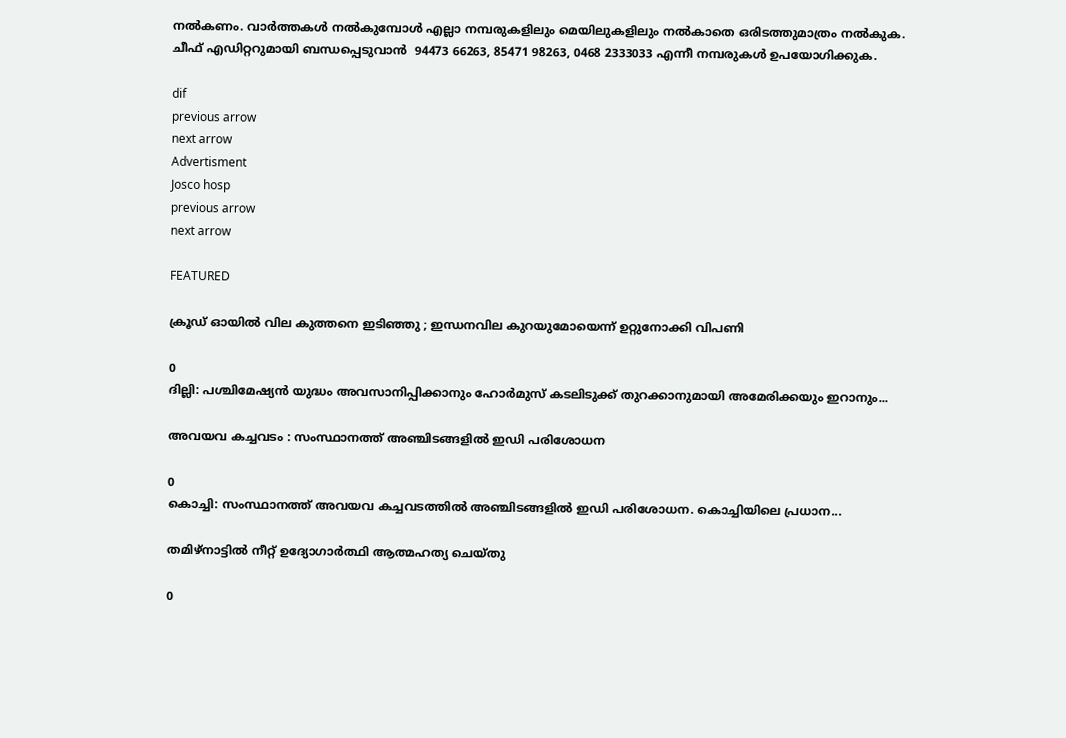നല്‍കണം. വാര്‍ത്തകള്‍ നല്‍കുമ്പോള്‍ എല്ലാ നമ്പരുകളിലും മെയിലുകളിലും നല്‍കാതെ ഒരിടത്തുമാത്രം നല്‍കുക. ചീഫ് എഡിറ്ററുമായി ബന്ധപ്പെടുവാന്‍  94473 66263, 85471 98263, 0468 2333033 എന്നീ നമ്പരുകള്‍ ഉപയോഗിക്കുക.

dif
previous arrow
next arrow
Advertisment
Josco hosp
previous arrow
next arrow

FEATURED

ക്രൂഡ് ഓയിൽ വില കുത്തനെ ഇടിഞ്ഞു ; ഇന്ധനവില കുറയുമോയെന്ന് ഉറ്റുനോക്കി വിപണി

0
ദില്ലി: പശ്ചിമേഷ്യൻ യുദ്ധം അവസാനിപ്പിക്കാനും ഹോർമുസ് കടലിടുക്ക് തുറക്കാനുമായി അമേരിക്കയും ഇറാനും...

അവയവ കച്ചവടം : സംസ്ഥാനത്ത് അഞ്ചിടങ്ങളിൽ ഇഡി പരിശോധന

0
കൊച്ചി: സംസ്ഥാനത്ത് അവയവ കച്ചവടത്തിൽ അഞ്ചിടങ്ങളിൽ ഇഡി പരിശോധന. കൊച്ചിയിലെ പ്രധാന...

തമിഴ്നാട്ടിൽ നീറ്റ് ഉദ്യോഗാർത്ഥി ആത്മഹത്യ ചെയ്തു

0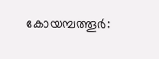കോയമ്പത്തൂ‍ർ: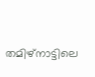തമിഴ്നാട്ടിലെ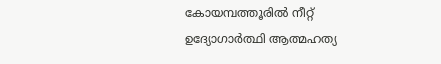കോയമ്പത്തൂരിൽ നീറ്റ് ഉദ്യോഗാർത്ഥി ആത്മഹത്യ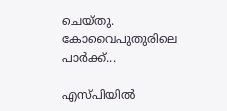ചെയ്തു. കോവൈപുതുരിലെ പാർക്ക്...

എസ്‌പിയിൽ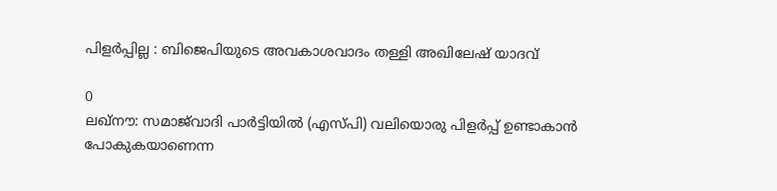പിളർപ്പില്ല : ബിജെപിയുടെ അവകാശവാദം തള്ളി അഖിലേഷ് യാദവ്

0
ലഖ്‌നൗ: സമാജ്‌വാദി പാർട്ടിയിൽ (എസ്‌പി) വലിയൊരു പിളർപ്പ് ഉണ്ടാകാൻ പോകുകയാണെന്ന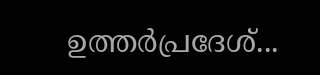ഉത്തർപ്രദേശ്...